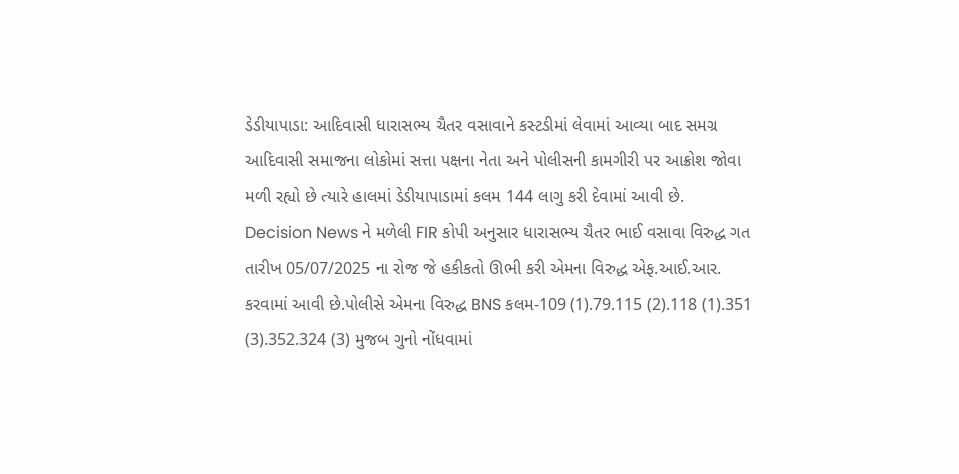ડેડીયાપાડા: આદિવાસી ધારાસભ્ય ચૈતર વસાવાને કસ્ટડીમાં લેવામાં આવ્યા બાદ સમગ્ર આદિવાસી સમાજના લોકોમાં સત્તા પક્ષના નેતા અને પોલીસની કામગીરી પર આક્રોશ જોવા મળી રહ્યો છે ત્યારે હાલમાં ડેડીયાપાડામાં કલમ 144 લાગુ કરી દેવામાં આવી છે.
Decision News ને મળેલી FIR કોપી અનુસાર ધારાસભ્ય ચૈતર ભાઈ વસાવા વિરુદ્ધ ગત તારીખ 05/07/2025 ના રોજ જે હકીકતો ઊભી કરી એમના વિરુદ્ધ એફ.આઈ.આર. કરવામાં આવી છે.પોલીસે એમના વિરુદ્ધ BNS કલમ-109 (1).79.115 (2).118 (1).351 (3).352.324 (3) મુજબ ગુનો નોંધવામાં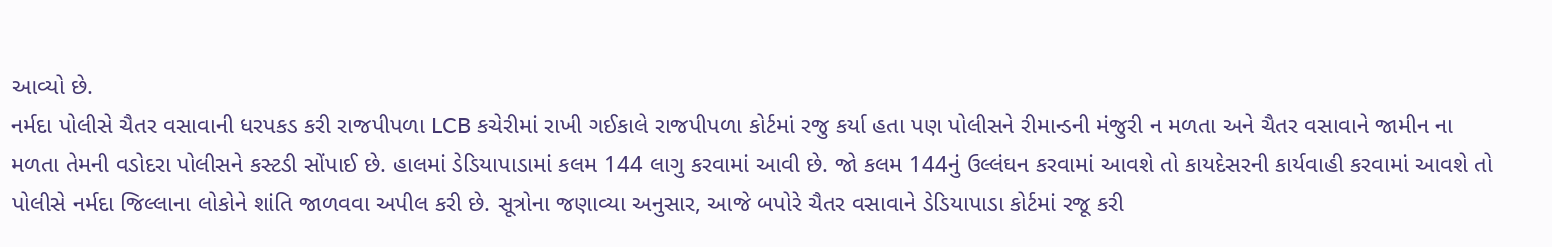આવ્યો છે.
નર્મદા પોલીસે ચૈતર વસાવાની ધરપકડ કરી રાજપીપળા LCB કચેરીમાં રાખી ગઈકાલે રાજપીપળા કોર્ટમાં રજુ કર્યા હતા પણ પોલીસને રીમાન્ડની મંજુરી ન મળતા અને ચૈતર વસાવાને જામીન ના મળતા તેમની વડોદરા પોલીસને કસ્ટડી સોંપાઈ છે. હાલમાં ડેડિયાપાડામાં કલમ 144 લાગુ કરવામાં આવી છે. જો કલમ 144નું ઉલ્લંઘન કરવામાં આવશે તો કાયદેસરની કાર્યવાહી કરવામાં આવશે તો પોલીસે નર્મદા જિલ્લાના લોકોને શાંતિ જાળવવા અપીલ કરી છે. સૂત્રોના જણાવ્યા અનુસાર, આજે બપોરે ચૈતર વસાવાને ડેડિયાપાડા કોર્ટમાં રજૂ કરી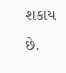શકાય છે.